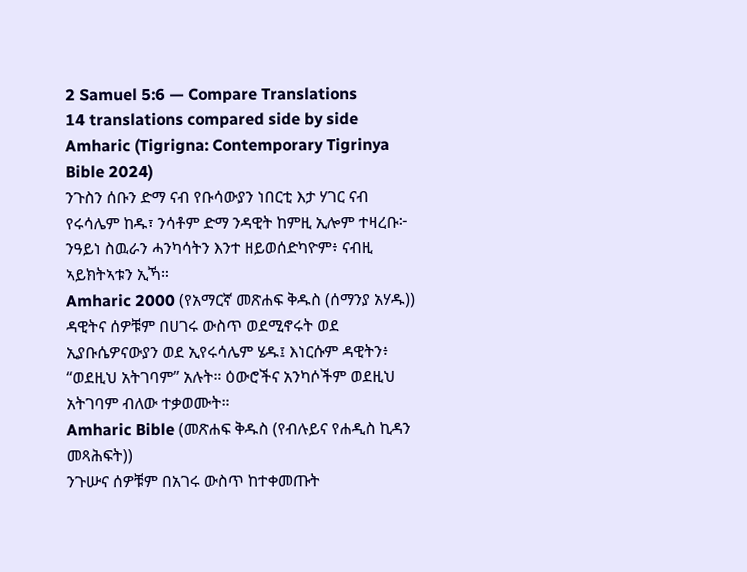2 Samuel 5:6 — Compare Translations
14 translations compared side by side
Amharic (Tigrigna: Contemporary Tigrinya Bible 2024)
ንጉስን ሰቡን ድማ ናብ የቡሳውያን ነበርቲ እታ ሃገር ናብ የሩሳሌም ከዱ፣ ንሳቶም ድማ ንዳዊት ከምዚ ኢሎም ተዛረቡ፦ ንዓይነ ስዉራን ሓንካሳትን እንተ ዘይወሰድካዮም፥ ናብዚ ኣይክትኣቱን ኢኻ።
Amharic 2000 (የአማርኛ መጽሐፍ ቅዱስ (ሰማንያ አሃዱ))
ዳዊትና ሰዎቹም በሀገሩ ውስጥ ወደሚኖሩት ወደ ኢያቡሴዎናውያን ወደ ኢየሩሳሌም ሄዱ፤ እነርሱም ዳዊትን፥ “ወደዚህ አትገባም” አሉት። ዕውሮችና አንካሶችም ወደዚህ አትገባም ብለው ተቃወሙት።
Amharic Bible (መጽሐፍ ቅዱስ (የብሉይና የሐዲስ ኪዳን መጻሕፍት))
ንጉሡና ሰዎቹም በአገሩ ውስጥ ከተቀመጡት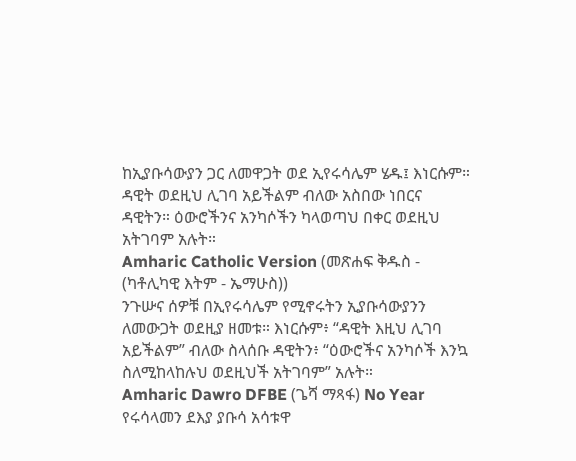ከኢያቡሳውያን ጋር ለመዋጋት ወደ ኢየሩሳሌም ሄዱ፤ እነርሱም። ዳዊት ወደዚህ ሊገባ አይችልም ብለው አስበው ነበርና ዳዊትን። ዕውሮችንና አንካሶችን ካላወጣህ በቀር ወደዚህ አትገባም አሉት።
Amharic Catholic Version (መጽሐፍ ቅዱስ - (ካቶሊካዊ እትም - ኤማሁስ))
ንጉሡና ሰዎቹ በኢየሩሳሌም የሚኖሩትን ኢያቡሳውያንን ለመውጋት ወደዚያ ዘመቱ። እነርሱም፥ “ዳዊት እዚህ ሊገባ አይችልም” ብለው ስላሰቡ ዳዊትን፥ “ዕውሮችና አንካሶች እንኳ ስለሚከላከሉህ ወደዚህች አትገባም” አሉት።
Amharic Dawro DFBE (ጌሻ ማጻፋ) No Year
የሩሳላመን ደእያ ያቡሳ አሳቱዋ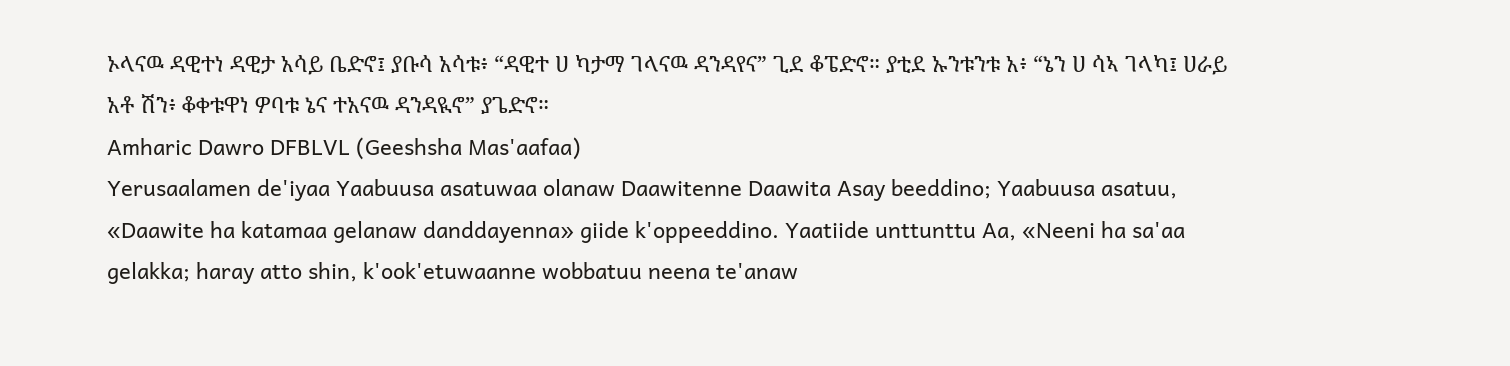ኦላናዉ ዳዊተነ ዳዊታ አሳይ ቤድኖ፤ ያቡሳ አሳቱ፥ “ዳዊተ ሀ ካታማ ገላናዉ ዳንዳየና” ጊደ ቆፔድኖ። ያቲደ ኡንቱንቱ አ፥ “ኔን ሀ ሳኣ ገላካ፤ ሀራይ አቶ ሽን፥ ቆቀቱዋነ ዎባቱ ኔና ተአናዉ ዳንዳዪኖ” ያጌድኖ።
Amharic Dawro DFBLVL (Geeshsha Mas'aafaa)
Yerusaalamen de'iyaa Yaabuusa asatuwaa olanaw Daawitenne Daawita Asay beeddino; Yaabuusa asatuu, «Daawite ha katamaa gelanaw danddayenna» giide k'oppeeddino. Yaatiide unttunttu Aa, «Neeni ha sa'aa gelakka; haray atto shin, k'ook'etuwaanne wobbatuu neena te'anaw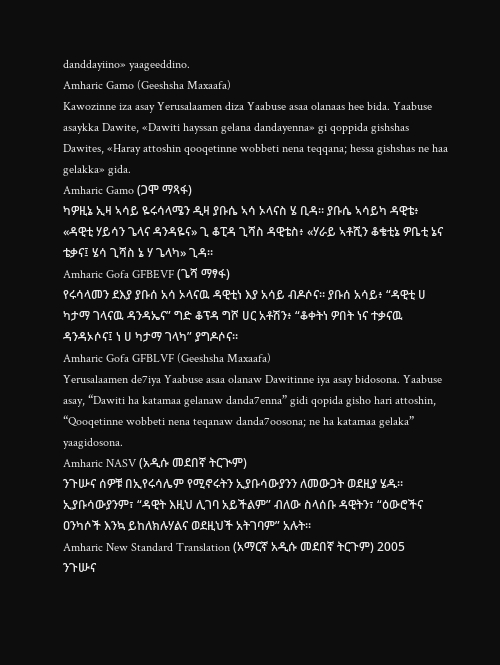danddayiino» yaageeddino.
Amharic Gamo (Geeshsha Maxaafa)
Kawozinne iza asay Yerusalaamen diza Yaabuse asaa olanaas hee bida. Yaabuse asaykka Dawite, «Dawiti hayssan gelana dandayenna» gi qoppida gishshas Dawites, «Haray attoshin qooqetinne wobbeti nena teqqana; hessa gishshas ne haa gelakka» gida.
Amharic Gamo (ጋሞ ማጻፋ)
ካዎዚኔ ኢዛ ኣሳይ ዬሩሳላሜን ዲዛ ያቡሴ ኣሳ ኦላናስ ሄ ቢዳ። ያቡሴ ኣሳይካ ዳዊቴ፥ «ዳዊቲ ሃይሳን ጌላና ዳንዳዬና» ጊ ቆፒዳ ጊሻስ ዳዊቴስ፥ «ሃራይ ኣቶሺን ቆቄቲኔ ዎቤቲ ኔና ቴቃና፤ ሄሳ ጊሻስ ኔ ሃ ጌላካ» ጊዳ።
Amharic Gofa GFBEVF (ጌሻ ማፃፋ)
የሩሳላመን ደእያ ያቡሰ አሳ ኦላናዉ ዳዊቲነ እያ አሳይ ብዶሶና። ያቡሰ አሳይ፥ “ዳዊቲ ሀ ካታማ ገላናዉ ዳንዳኤና” ግድ ቆፕዳ ግሾ ሀር አቶሽን፥ “ቆቀትነ ዎበት ነና ተቃናዉ ዳንዳኦሶና፤ ነ ሀ ካታማ ገላካ” ያግዶሶና።
Amharic Gofa GFBLVF (Geeshsha Maxaafa)
Yerusalaamen de7iya Yaabuse asaa olanaw Dawitinne iya asay bidosona. Yaabuse asay, “Dawiti ha katamaa gelanaw danda7enna” gidi qopida gisho hari attoshin, “Qooqetinne wobbeti nena teqanaw danda7oosona; ne ha katamaa gelaka” yaagidosona.
Amharic NASV (አዲሱ መደበኛ ትርጒም)
ንጉሡና ሰዎቹ በኢየሩሳሌም የሚኖሩትን ኢያቡሳውያንን ለመውጋት ወደዚያ ሄዱ። ኢያቡሳውያንም፣ “ዳዊት እዚህ ሊገባ አይችልም” ብለው ስላሰቡ ዳዊትን፣ “ዕውሮችና ዐንካሶች እንኳ ይከለክሉሃልና ወደዚህች አትገባም” አሉት።
Amharic New Standard Translation (አማርኛ አዲሱ መደበኛ ትርጉም) 2005
ንጉሡና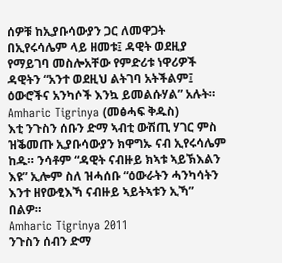ሰዎቹ ከኢያቡሳውያን ጋር ለመዋጋት በኢየሩሳሌም ላይ ዘመቱ፤ ዳዊት ወደዚያ የማይገባ መስሎአቸው የምድሪቱ ነዋሪዎች ዳዊትን “አንተ ወደዚህ ልትገባ አትችልም፤ ዕውሮችና አንካሶች እንኳ ይመልሱሃል” አሉት።
Amharic Tigrinya (መፅሓፍ ቅዱስ)
እቲ ንጉስን ሰቡን ድማ ኣብቲ ውሽጢ ሃገር ምስ ዝቕመጡ ኢያቡሳውያን ክዋግኡ ናብ ኢየሩሳሌም ከዱ። ንሳቶም “ዳዊት ናብዙይ ክኣቱ ኣይኽእልን እዩ” ኢሎም ስለ ዝሓሰቡ “ዕውራትን ሓንካሳትን እንተ ዘየውፂእኻ ናብዙይ ኣይትኣቱን ኢኻ” በልዎ።
Amharic Tigrinya 2011
ንጉስን ሰብን ድማ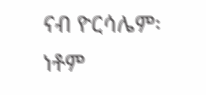ናብ ዮርሳሌም፡ ነቶም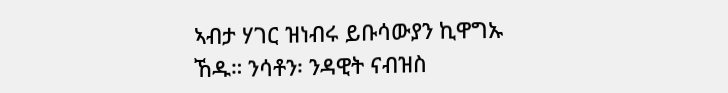ኣብታ ሃገር ዝነብሩ ይቡሳውያን ኪዋግኡ ኸዱ። ንሳቶን፡ ንዳዊት ናብዝስ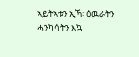ኣይትኣቱን ኢኻ፡ ዕዉራትን ሓንካሳትን እኳ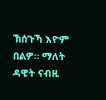ኽሰጉኻ እዮም በልዎ። ማለት ዳዊት ናብዚ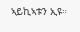ኣይኪኣቱን ኢዩ።